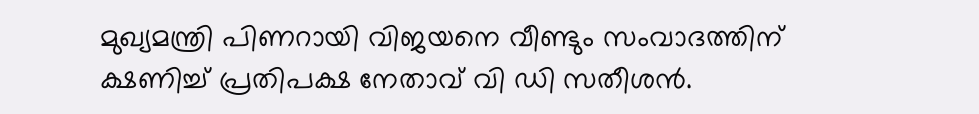മുഖ്യമന്ത്രി പിണറായി വിജയനെ വീണ്ടും സംവാദത്തിന് ക്ഷണിച്ച് പ്രതിപക്ഷ നേതാവ് വി ഡി സതീശൻ.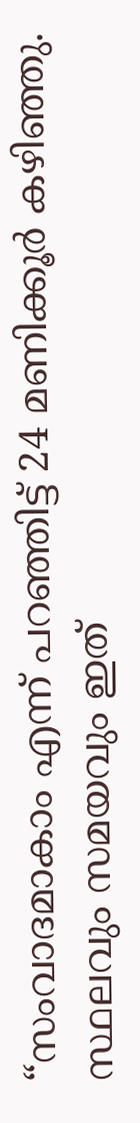“സംവാദമാകാം എന്ന് പറഞ്ഞിട്ട് 24 മണിക്കൂർ കഴിഞ്ഞു. സ്ഥലവും സമയവും ഇത്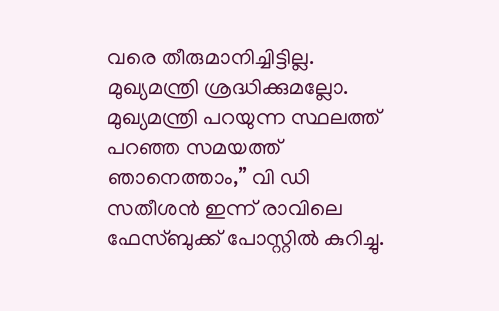വരെ തീരുമാനിച്ചിട്ടില്ല. മുഖ്യമന്ത്രി ശ്രദ്ധിക്കുമല്ലോ. മുഖ്യമന്ത്രി പറയുന്ന സ്ഥലത്ത് പറഞ്ഞ സമയത്ത് ഞാനെത്താം,” വി ഡി സതീശൻ ഇന്ന് രാവിലെ ഫേസ്ബുക്ക് പോസ്റ്റിൽ കുറിച്ചു.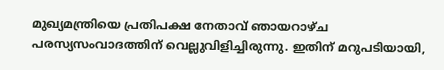മുഖ്യമന്ത്രിയെ പ്രതിപക്ഷ നേതാവ് ഞായറാഴ്ച പരസ്യസംവാദത്തിന് വെല്ലുവിളിച്ചിരുന്നു. ഇതിന് മറുപടിയായി,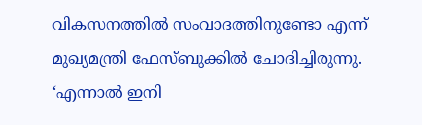വികസനത്തിൽ സംവാദത്തിനുണ്ടോ എന്ന് മുഖ്യമന്ത്രി ഫേസ്ബുക്കിൽ ചോദിച്ചിരുന്നു. ‘എന്നാൽ ഇനി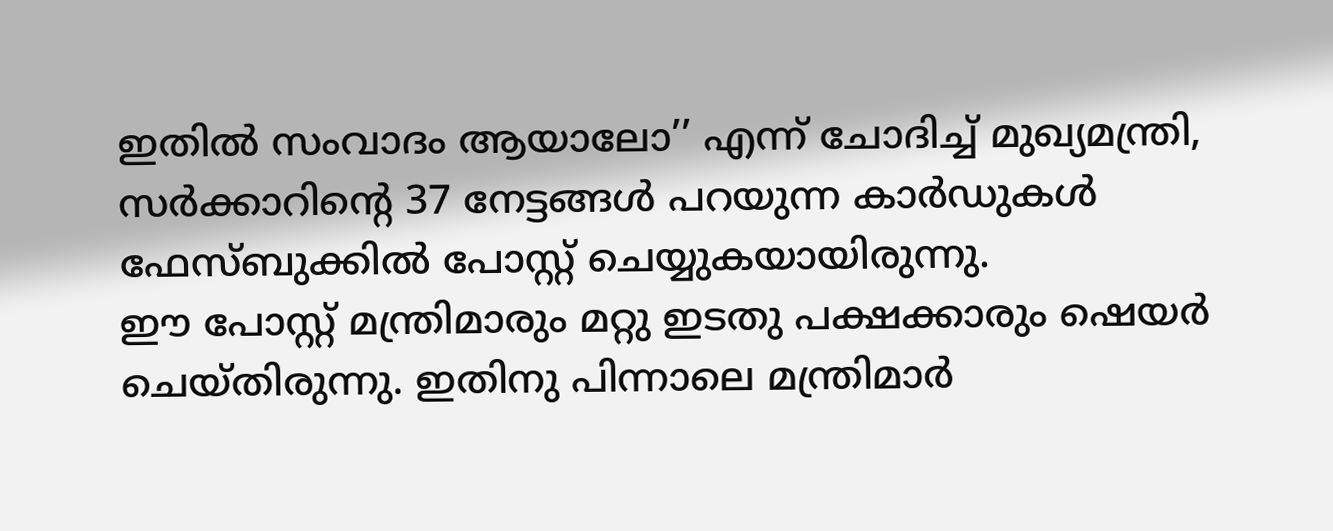ഇതിൽ സംവാദം ആയാലോ’’ എന്ന് ചോദിച്ച് മുഖ്യമന്ത്രി, സർക്കാറിന്റെ 37 നേട്ടങ്ങൾ പറയുന്ന കാർഡുകൾ ഫേസ്ബുക്കിൽ പോസ്റ്റ് ചെയ്യുകയായിരുന്നു.
ഈ പോസ്റ്റ് മന്ത്രിമാരും മറ്റു ഇടതു പക്ഷക്കാരും ഷെയർ ചെയ്തിരുന്നു. ഇതിനു പിന്നാലെ മന്ത്രിമാർ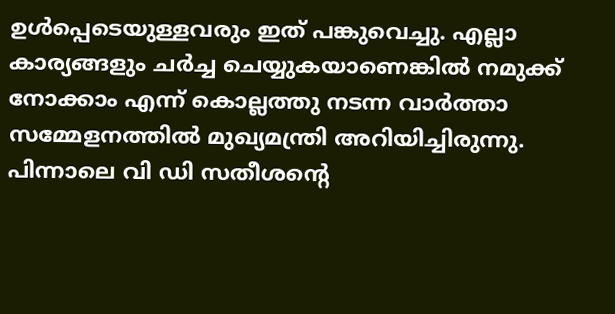ഉൾപ്പെടെയുള്ളവരും ഇത് പങ്കുവെച്ചു. എല്ലാ കാര്യങ്ങളും ചർച്ച ചെയ്യുകയാണെങ്കിൽ നമുക്ക് നോക്കാം എന്ന് കൊല്ലത്തു നടന്ന വാർത്താ സമ്മേളനത്തിൽ മുഖ്യമന്ത്രി അറിയിച്ചിരുന്നു. പിന്നാലെ വി ഡി സതീശന്റെ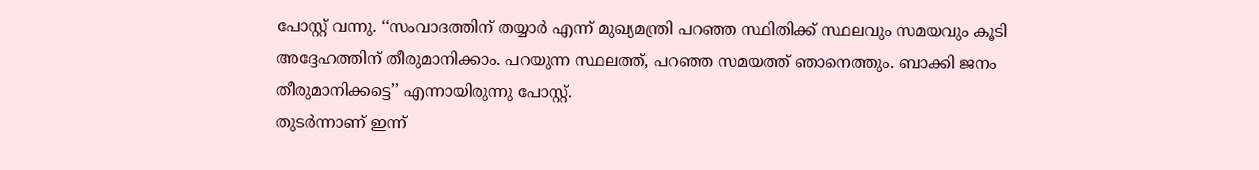പോസ്റ്റ് വന്നു. ‘‘സംവാദത്തിന് തയ്യാർ എന്ന് മുഖ്യമന്ത്രി പറഞ്ഞ സ്ഥിതിക്ക് സ്ഥലവും സമയവും കൂടി അദ്ദേഹത്തിന് തീരുമാനിക്കാം. പറയുന്ന സ്ഥലത്ത്, പറഞ്ഞ സമയത്ത് ഞാനെത്തും. ബാക്കി ജനം തീരുമാനിക്കട്ടെ’’ എന്നായിരുന്നു പോസ്റ്റ്.
തുടർന്നാണ് ഇന്ന്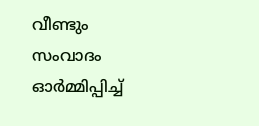വീണ്ടും സംവാദം ഓർമ്മിപ്പിച്ച്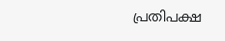പ്രതിപക്ഷ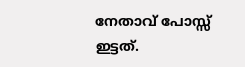നേതാവ് പോസ്സ് ഇട്ടത്.